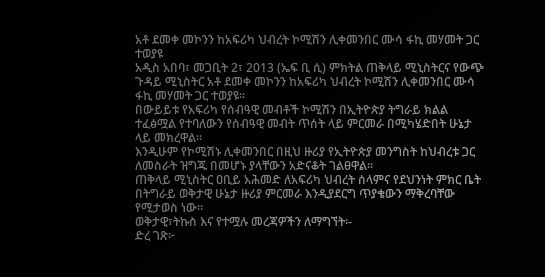አቶ ደመቀ መኮንን ከአፍሪካ ህብረት ኮሚሽን ሊቀመንበር ሙሳ ፋኪ መሃመት ጋር ተወያዩ
አዲስ አበባ፣ መጋቢት 2፣ 2013 (ኤፍ ቢ ሲ) ምክትል ጠቅላይ ሚኒስትርና የውጭ ጉዳይ ሚኒስትር አቶ ደመቀ መኮንን ከአፍሪካ ህብረት ኮሚሽን ሊቀመንበር ሙሳ ፋኪ መሃመት ጋር ተወያዩ፡፡
በውይይቱ የአፍሪካ የሰብዓዊ መብቶች ኮሚሽን በኢትዮጵያ ትግራይ ክልል ተፈፅሟል የተባለውን የሰብዓዊ መብት ጥሰት ላይ ምርመራ በሚካሄድበት ሁኔታ ላይ መክረዋል፡፡
እንዲሁም የኮሚሽኑ ሊቀመንበር በዚህ ዙሪያ የኢትዮጵያ መንግስት ከህብረቱ ጋር ለመስራት ዝግጁ በመሆኑ ያላቸውን አድናቆት ገልፀዋል፡፡
ጠቅላይ ሚኒስትር ዐቢይ አሕመድ ለአፍሪካ ህብረት ሰላምና የደህንነት ምክር ቤት በትግራይ ወቅታዊ ሁኔታ ዙሪያ ምርመራ እንዲያደርግ ጥያቄውን ማቅረባቸው የሚታወስ ነው፡፡
ወቅታዊ፣ትኩስ እና የተሟሉ መረጃዎችን ለማግኘት፡-
ድረ ገጽ፦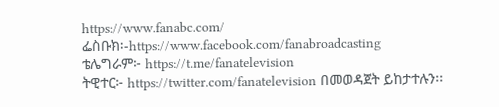https://www.fanabc.com/
ፌስቡክ፡-https://www.facebook.com/fanabroadcasting
ቴሌግራም፦ https://t.me/fanatelevision
ትዊተር፦ https://twitter.com/fanatelevision በመወዳጀት ይከታተሉን፡፡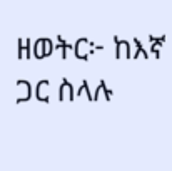ዘወትር፦ ከእኛ ጋር ስላሉ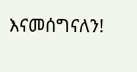እናመሰግናለን!